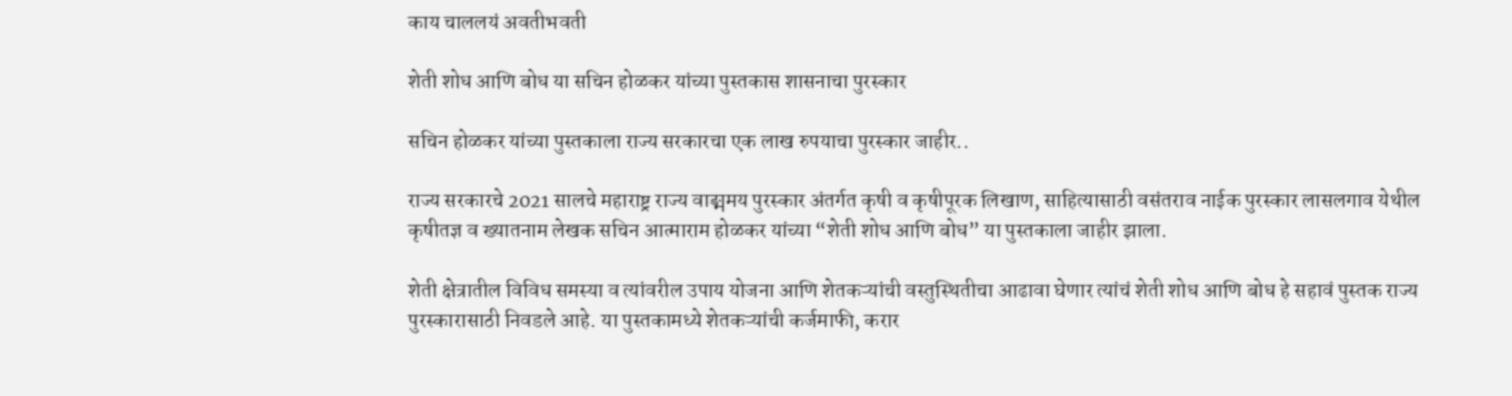काय चाललयं अवतीभवती

शेती शोध आणि बोध या सचिन होळकर यांच्या पुस्तकास शासनाचा पुरस्कार

सचिन होळकर यांच्या पुस्तकाला राज्य सरकारचा एक लाख रुपयाचा पुरस्कार जाहीर..

राज्य सरकारचे 2021 सालचे महाराष्ट्र राज्य वाङ्ममय पुरस्कार अंतर्गत कृषी व कृषीपूरक लिखाण, साहित्यासाठी वसंतराव नाईक पुरस्कार लासलगाव येथील कृषीतज्ञ व ख्यातनाम लेखक सचिन आत्माराम होळकर यांच्या “शेती शोध आणि बोध” या पुस्तकाला जाहीर झाला.

शेती क्षेत्रातील विविध समस्या व त्यांवरील उपाय योजना आणि शेतकऱ्यांची वस्तुस्थितीचा आढावा घेणार त्यांचं शेती शोध आणि बोध हे सहावं पुस्तक राज्य पुरस्कारासाठी निवडले आहे. या पुस्तकामध्ये शेतकऱ्यांची कर्जमाफी, करार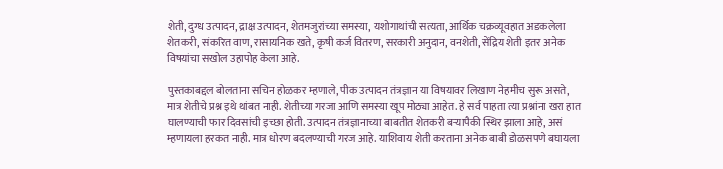शेती, दुग्ध उत्पादन, द्राक्ष उत्पादन, शेतमजुरांच्या समस्या, यशोगाथांची सत्यता, आर्थिक चक्रव्यूवहात अडकलेला शेतकरी, संकरित वाण, रासायनिक खते, कृषी कर्ज वितरण, सरकारी अनुदान, वनशेती, सेंद्रिय शेती इतर अनेक विषयांचा सखोल उहापोह केला आहे.

पुस्तकाबद्दल बोलताना सचिन होळकर म्हणाले, पीक उत्पादन तंत्रज्ञान या विषयावर लिखाण नेहमीच सुरू असते, मात्र शेतीचे प्रश्न इथे थांबत नाही. शेतीच्या गरजा आणि समस्या खूप मोठ्या आहेत. हे सर्व पाहता त्या प्रश्नांना खरा हात घालण्याची फार दिवसांची इच्छा होती. उत्पादन तंत्रज्ञानाच्या बाबतीत शेतकरी बऱ्यापैकी स्थिर झाला आहे, असं म्हणायला हरकत नाही. मात्र धोरण बदलण्याची गरज आहे. याशिवाय शेती करताना अनेक बाबी डोळसपणे बघायला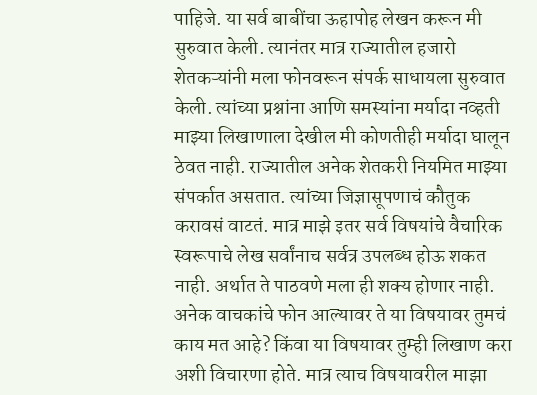पाहिजे. या सर्व बाबींचा ऊहापोह लेखन करून मी सुरुवात केली. त्यानंतर मात्र राज्यातील हजारो शेतकऱ्यांनी मला फोनवरून संपर्क साधायला सुरुवात केली. त्यांच्या प्रश्नांना आणि समस्यांना मर्यादा नव्हती माझ्या लिखाणाला देखील मी कोणतीही मर्यादा घालून ठेवत नाही. राज्यातील अनेक शेतकरी नियमित माझ्या संपर्कात असतात. त्यांच्या जिज्ञासूपणाचं कौतुक करावसं वाटतं. मात्र माझे इतर सर्व विषयांचे वैचारिक स्वरूपाचे लेख सर्वांनाच सर्वत्र उपलब्ध होऊ शकत नाही. अर्थात ते पाठवणे मला ही शक्य होणार नाही. अनेक वाचकांचे फोन आल्यावर ते या विषयावर तुमचं काय मत आहे? किंवा या विषयावर तुम्ही लिखाण करा अशी विचारणा होते. मात्र त्याच विषयावरील माझा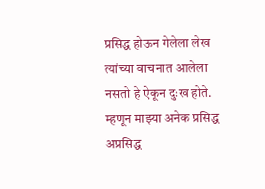प्रसिद्ध होऊन गेलेला लेख त्यांच्या वाचनात आलेला नसतो हे ऐकून दुःख होते. म्हणून माझ्या अनेक प्रसिद्ध अप्रसिद्ध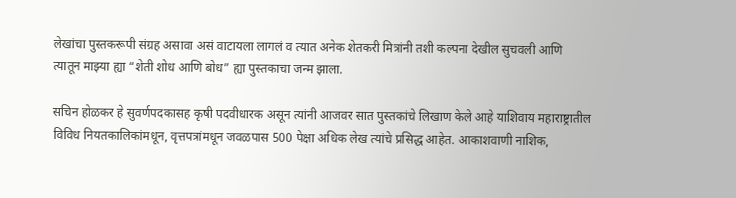लेखांचा पुस्तकरूपी संग्रह असावा असं वाटायला लागलं व त्यात अनेक शेतकरी मित्रांनी तशी कल्पना देखील सुचवली आणि त्यातून माझ्या ह्या “शेती शोध आणि बोध” ह्या पुस्तकाचा जन्म झाला.

सचिन होळकर हे सुवर्णपदकासह कृषी पदवीधारक असून त्यांनी आजवर सात पुस्तकांचे लिखाण केले आहे याशिवाय महाराष्ट्रातील विविध नियतकालिकांमधून, वृत्तपत्रांमधून जवळपास 500 पेक्षा अधिक लेख त्यांचे प्रसिद्ध आहेत. आकाशवाणी नाशिक,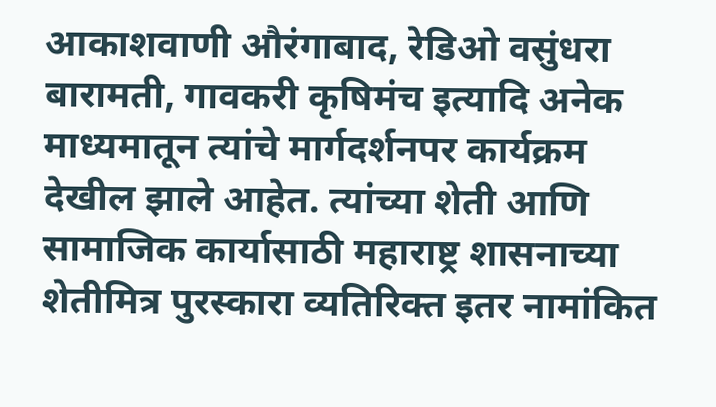आकाशवाणी औरंगाबाद, रेडिओ वसुंधरा बारामती, गावकरी कृषिमंच इत्यादि अनेक माध्यमातून त्यांचे मार्गदर्शनपर कार्यक्रम देखील झाले आहेत. त्यांच्या शेती आणि सामाजिक कार्यासाठी महाराष्ट्र शासनाच्या शेतीमित्र पुरस्कारा व्यतिरिक्त इतर नामांकित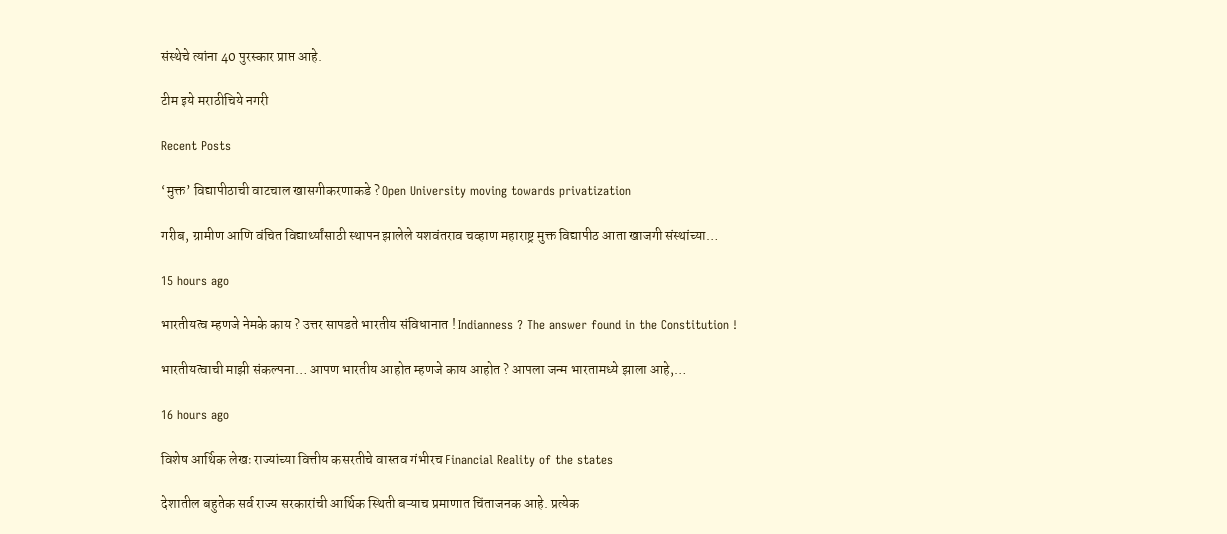संस्थेचे त्यांना 40 पुरस्कार प्राप्त आहे.

टीम इये मराठीचिये नगरी

Recent Posts

‘मुक्त’ विद्यापीठाची वाटचाल खासगीकरणाकडे ? Open University moving towards privatization

गरीब, ग्रामीण आणि वंचित विद्यार्थ्यांसाठी स्थापन झालेले यशवंतराव चव्हाण महाराष्ट्र मुक्त विद्यापीठ आता खाजगी संस्थांच्या…

15 hours ago

भारतीयत्व म्हणजे नेमके काय ? उत्तर सापडते भारतीय संविधानात ! Indianness ? The answer found in the Constitution !

भारतीयत्वाची माझी संकल्पना… आपण भारतीय आहोत म्हणजे काय आहोत ? आपला जन्म भारतामध्ये झाला आहे,…

16 hours ago

विशेष आर्थिक लेखः राज्यांच्या वित्तीय कसरतीचे वास्तव गंभीरच Financial Reality of the states

देशातील बहुतेक सर्व राज्य सरकारांची आर्थिक स्थिती बऱ्याच प्रमाणात चिंताजनक आहे. प्रत्येक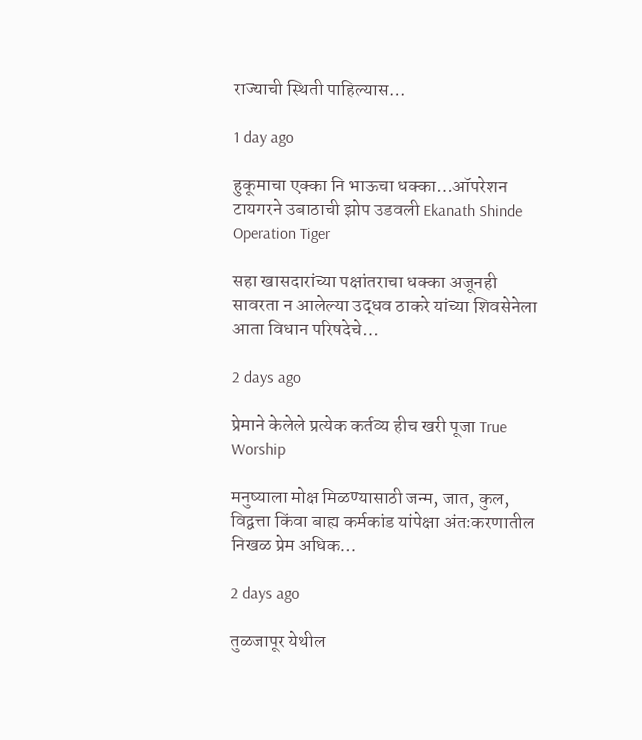राज्याची स्थिती पाहिल्यास…

1 day ago

हुकूमाचा एक्का नि भाऊचा धक्का…ऑपरेशन टायगरने उबाठाची झोप उडवली Ekanath Shinde Operation Tiger

सहा खासदारांच्या पक्षांतराचा धक्का अजूनही सावरता न आलेल्या उद्धव ठाकरे यांच्या शिवसेनेला आता विधान परिषदेचे…

2 days ago

प्रेमाने केलेले प्रत्येक कर्तव्य हीच खरी पूजा True Worship

मनुष्याला मोक्ष मिळण्यासाठी जन्म, जात, कुल, विद्वत्ता किंवा बाह्य कर्मकांड यांपेक्षा अंतःकरणातील निखळ प्रेम अधिक…

2 days ago

तुळजापूर येथील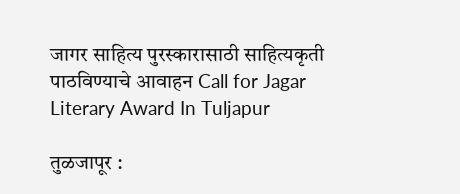जागर साहित्य पुरस्कारासाठी साहित्यकृती पाठविण्याचे आवाहन Call for Jagar Literary Award In Tuljapur

तुळजापूर :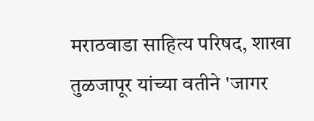मराठवाडा साहित्य परिषद, शाखा तुळजापूर यांच्या वतीने 'जागर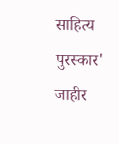साहित्य पुरस्कार' जाहीर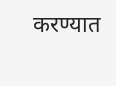करण्यात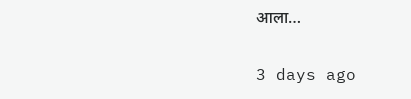आला…

3 days ago